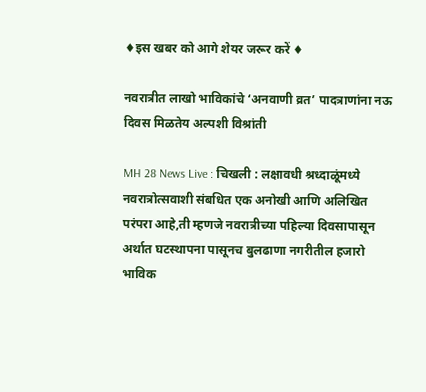♦इस खबर को आगे शेयर जरूर करें ♦

नवरात्रीत लाखो भाविकांचे ‘अनवाणी व्रत’ पादत्राणांना नऊ दिवस मिळतेय अल्पशी विश्रांती

MH 28 News Live : चिखली : लक्षावधी श्रध्दाळूंमध्ये नवरात्रोत्सवाशी संबधित एक अनोखी आणि अलिखित परंपरा आहे,ती म्हणजे नवरात्रीच्या पहिल्या दिवसापासून अर्थात घटस्थापना पासूनच बुलढाणा नगरीतील हजारो भाविक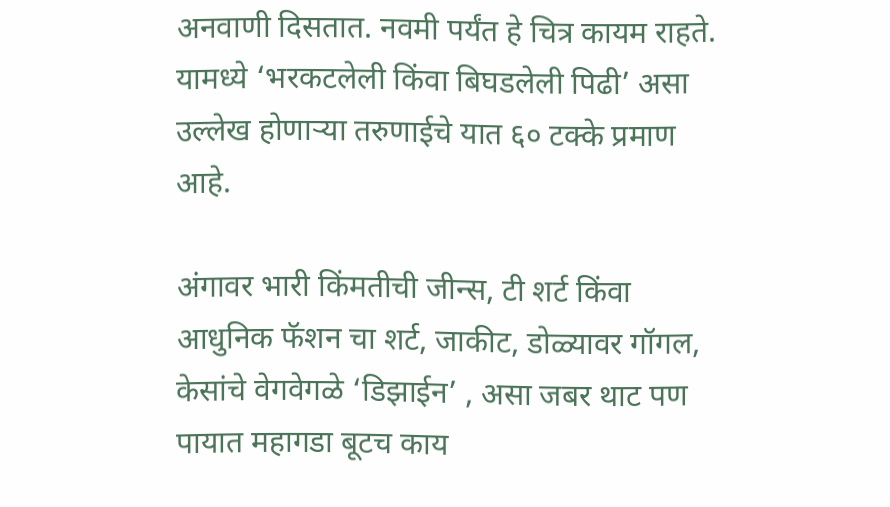अनवाणी दिसतात. नवमी पर्यंत हे चित्र कायम राहते. यामध्ये ‘भरकटलेली किंवा बिघडलेली पिढी’ असा उल्लेख होणाऱ्या तरुणाईचे यात ६० टक्के प्रमाण आहे.

अंगावर भारी किंमतीची जीन्स, टी शर्ट किंवा आधुनिक फॅशन चा शर्ट, जाकीट, डोळ्यावर गॉगल, केसांचे वेगवेगळे ‘डिझाईन’ , असा जबर थाट पण पायात महागडा बूटच काय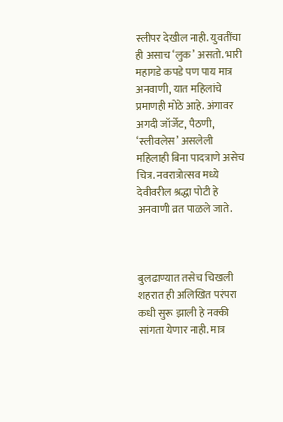स्लीपर देखील नाही. युवतींचा ही असाच ‘लुक’ असतो. भारी महागडे कपडे पण पाय मात्र अनवाणी, यात महिलांचे प्रमाणही मोठे आहे. अंगावर अगदी जॉर्जेट, पैठणी, ‘स्लीवलेस’ असलेली महिलाही बिना पादत्राणे असेच चित्र. नवरात्रोत्सव मध्ये देवीवरील श्रद्धा पोटी हे अनवाणी व्रत पाळले जाते.



बुलढाण्यात तसेच चिखली शहरात ही अलिखित परंपरा कधी सुरू झाली हे नक्की सांगता येणार नाही. मात्र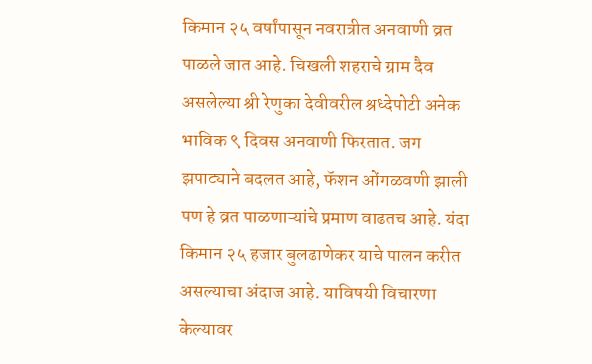किमान २५ वर्षांपासून नवरात्रीत अनवाणी व्रत पाळले जात आहे. चिखली शहराचे ग्राम दैव असलेल्या श्री रेणुका देवीवरील श्रध्देपोटी अनेक भाविक ९ दिवस अनवाणी फिरतात. जग झपाट्याने बदलत आहे, फॅशन ओंगळवणी झाली पण हे व्रत पाळणाऱ्यांचे प्रमाण वाढतच आहे. यंदा किमान २५ हजार बुलढाणेकर याचे पालन करीत असल्याचा अंदाज आहे. याविषयी विचारणा केल्यावर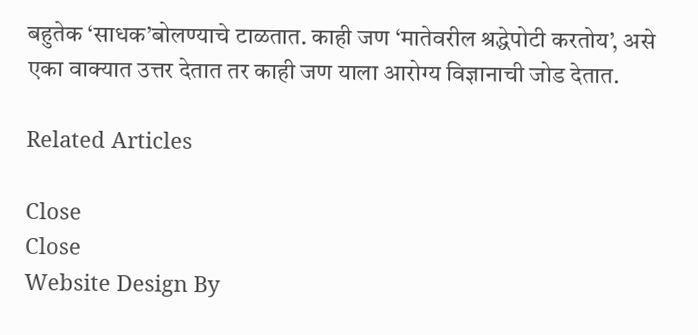बहुतेक ‘साधक’बोलण्याचे टाळतात. काही जण ‘मातेवरील श्रद्धेपोटी करतोय’, असे एका वाक्यात उत्तर देतात तर काही जण याला आरोग्य विज्ञानाची जोड देतात.

Related Articles

Close
Close
Website Design By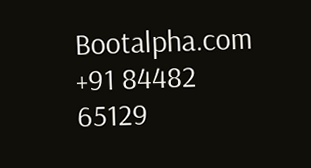Bootalpha.com +91 84482 65129